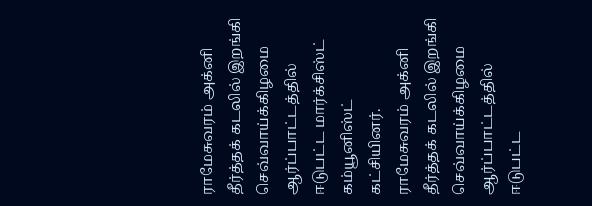ராமேசுவரம் அக்னி தீர்த்தக் கடலில் இறங்கி செவ்வாய்க்கிழமை ஆர்ப்பாட்டத்தில் ஈடுபட்ட மார்க்சிஸ்ட் கம்யூனிஸ்ட் கட்சியினர்.
ராமேசுவரம் அக்னி தீர்த்தக் கடலில் இறங்கி செவ்வாய்க்கிழமை ஆர்ப்பாட்டத்தில் ஈடுபட்ட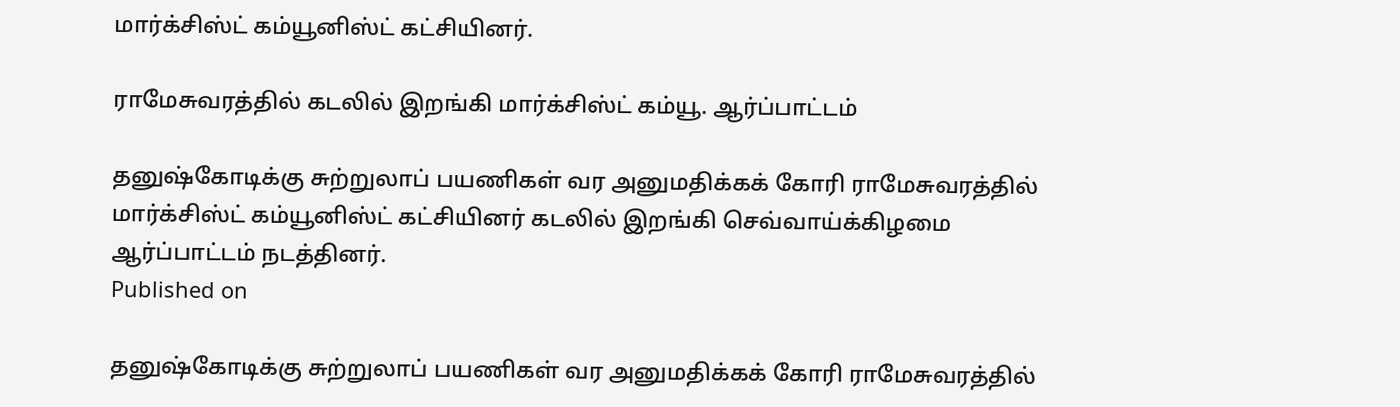மார்க்சிஸ்ட் கம்யூனிஸ்ட் கட்சியினர்.

ராமேசுவரத்தில் கடலில் இறங்கி மார்க்சிஸ்ட் கம்யூ. ஆர்ப்பாட்டம்

தனுஷ்கோடிக்கு சுற்றுலாப் பயணிகள் வர அனுமதிக்கக் கோரி ராமேசுவரத்தில் மார்க்சிஸ்ட் கம்யூனிஸ்ட் கட்சியினர் கடலில் இறங்கி செவ்வாய்க்கிழமை ஆர்ப்பாட்டம் நடத்தினர்.
Published on

தனுஷ்கோடிக்கு சுற்றுலாப் பயணிகள் வர அனுமதிக்கக் கோரி ராமேசுவரத்தில்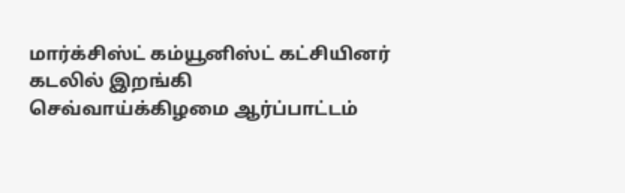மார்க்சிஸ்ட் கம்யூனிஸ்ட் கட்சியினர் கடலில் இறங்கி செவ்வாய்க்கிழமை ஆர்ப்பாட்டம்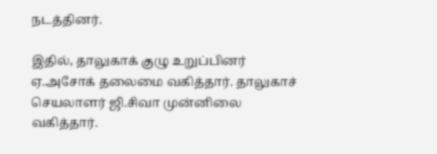நடத்தினர்.

இதில், தாலுகாக் குழு உறுப்பினர் ஏ.அசோக் தலைமை வகித்தார். தாலுகாச் செயலாளர் ஜி.சிவா முன்னிலை வகித்தார்.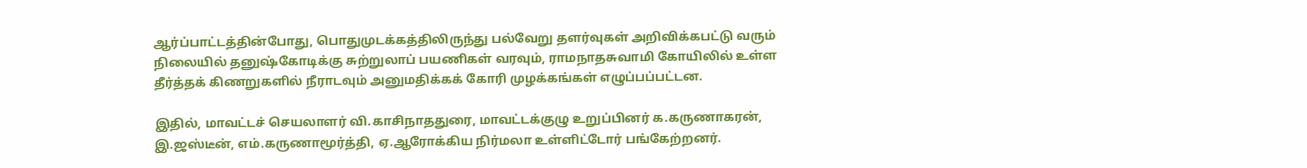ஆர்ப்பாட்டத்தின்போது, பொதுமுடக்கத்திலிருந்து பல்வேறு தளர்வுகள் அறிவிக்கபட்டு வரும் நிலையில் தனுஷ்கோடிக்கு சுற்றுலாப் பயணிகள் வரவும், ராமநாதசுவாமி கோயிலில் உள்ள தீர்த்தக் கிணறுகளில் நீராடவும் அனுமதிக்கக் கோரி முழக்கங்கள் எழுப்பப்பட்டன.

இதில், மாவட்டச் செயலாளர் வி.காசிநாததுரை, மாவட்டக்குழு உறுப்பினர் க.கருணாகரன், இ.ஜஸ்டீன், எம்.கருணாமூர்த்தி, ஏ.ஆரோக்கிய நிர்மலா உள்ளிட்டோர் பங்கேற்றனர்.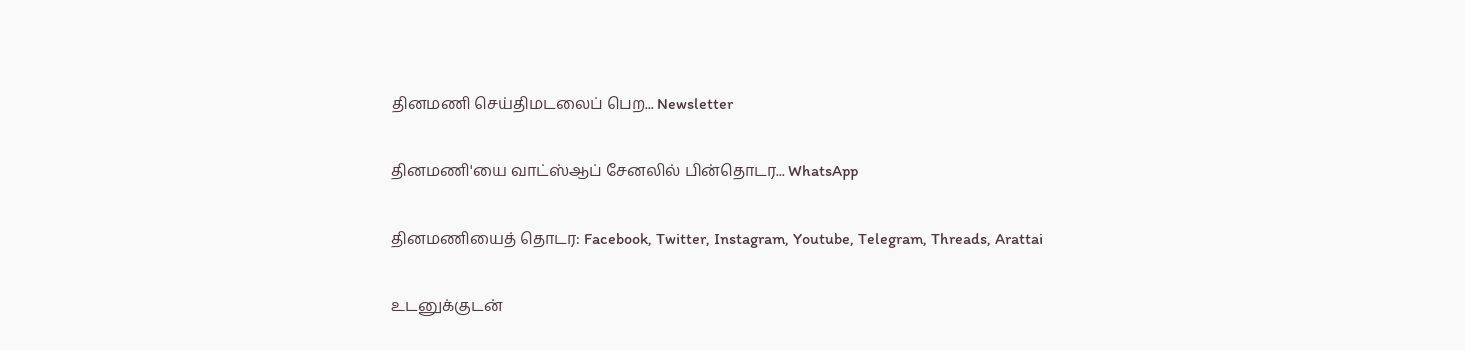தினமணி செய்திமடலைப் பெற... Newsletter

தினமணி'யை வாட்ஸ்ஆப் சேனலில் பின்தொடர... WhatsApp

தினமணியைத் தொடர: Facebook, Twitter, Instagram, Youtube, Telegram, Threads, Arattai

உடனுக்குடன்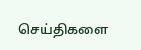செய்திகளை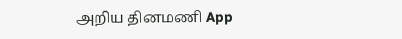அறிய தினமணி App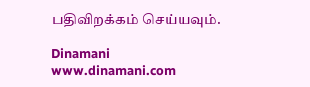பதிவிறக்கம் செய்யவும்.

Dinamani
www.dinamani.com